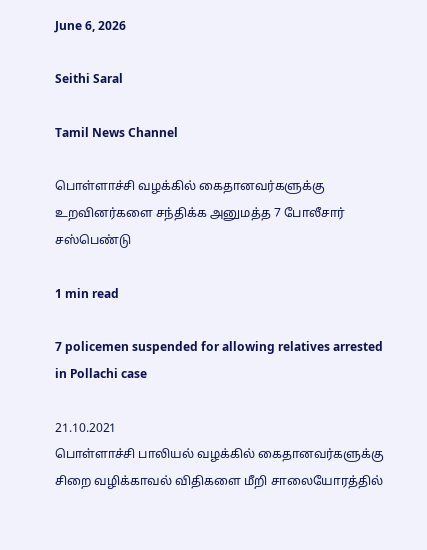June 6, 2026

Seithi Saral

Tamil News Channel

பொள்ளாச்சி வழக்கில் கைதானவர்களுக்கு உறவினர்களை சந்திக்க அனுமத்த 7 போலீசார் சஸ்பெண்டு

1 min read

7 policemen suspended for allowing relatives arrested in Pollachi case

21.10.2021
பொள்ளாச்சி பாலியல் வழக்கில் கைதானவர்களுக்கு சிறை வழிக்காவல் விதிகளை மீறி சாலையோரத்தில்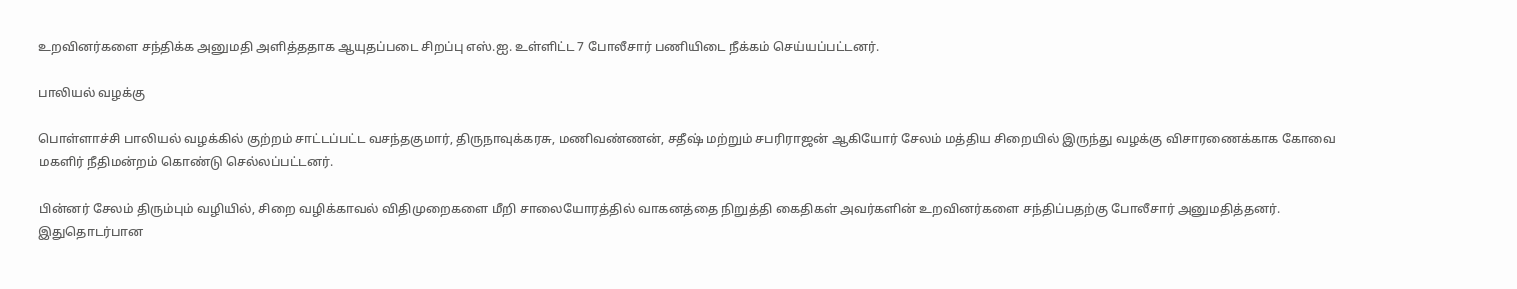உறவினர்களை சந்திக்க அனுமதி அளித்ததாக ஆயுதப்படை சிறப்பு எஸ்.ஐ. உள்ளிட்ட 7 போலீசார் பணியிடை நீக்கம் செய்யப்பட்டனர்.

பாலியல் வழக்கு

பொள்ளாச்சி பாலியல் வழக்கில் குற்றம் சாட்டப்பட்ட வசந்தகுமார், திருநாவுக்கரசு, மணிவண்ணன், சதீஷ் மற்றும் சபரிராஜன் ஆகியோர் சேலம் மத்திய சிறையில் இருந்து வழக்கு விசாரணைக்காக கோவை மகளிர் நீதிமன்றம் கொண்டு செல்லப்பட்டனர்.

பின்னர் சேலம் திரும்பும் வழியில், சிறை வழிக்காவல் விதிமுறைகளை மீறி சாலையோரத்தில் வாகனத்தை நிறுத்தி கைதிகள் அவர்களின் உறவினர்களை சந்திப்பதற்கு போலீசார் அனுமதித்தனர். இதுதொடர்பான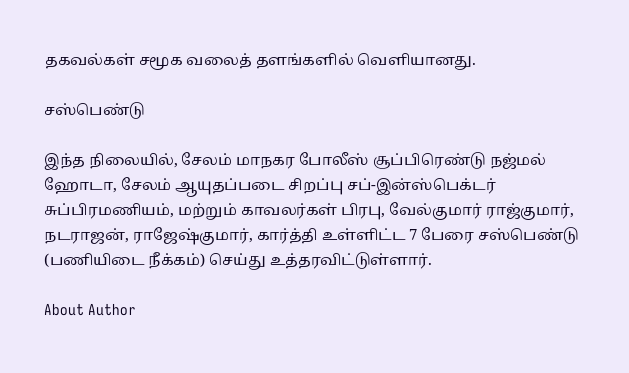தகவல்கள் சமூக வலைத் தளங்களில் வெளியானது.

சஸ்பெண்டு

இந்த நிலையில், சேலம் மாநகர போலீஸ் சூப்பிரெண்டு நஜ்மல் ஹோடா, சேலம் ஆயுதப்படை சிறப்பு சப்-இன்ஸ்பெக்டர் சுப்பிரமணியம், மற்றும் காவலர்கள் பிரபு, வேல்குமார் ராஜ்குமார், நடராஜன், ராஜேஷ்குமார், கார்த்தி உள்ளிட்ட 7 பேரை சஸ்பெண்டு (பணியிடை நீக்கம்) செய்து உத்தரவிட்டுள்ளார்.

About Author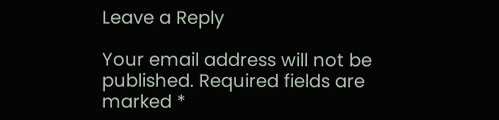Leave a Reply

Your email address will not be published. Required fields are marked *